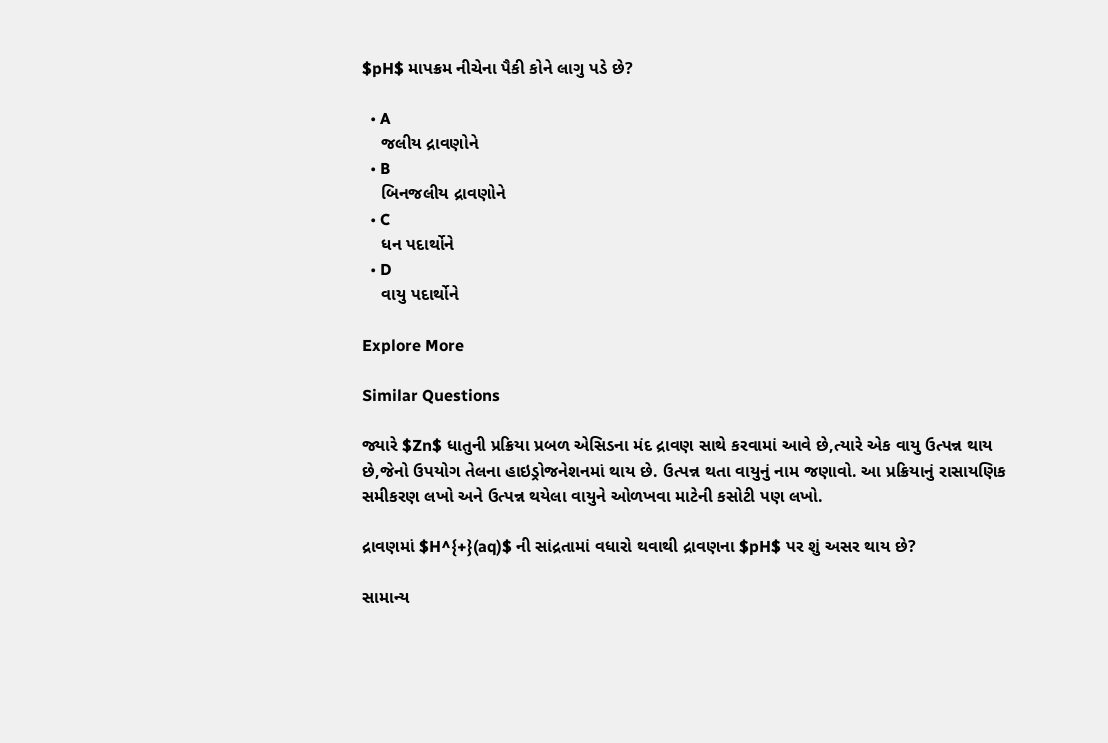$pH$ માપક્રમ નીચેના પૈકી કોને લાગુ પડે છે?

  • A
    જલીય દ્રાવણોને
  • B
    બિનજલીય દ્રાવણોને
  • C
    ધન પદાર્થોને
  • D
    વાયુ પદાર્થોને

Explore More

Similar Questions

જ્યારે $Zn$ ધાતુની પ્રક્રિયા પ્રબળ એસિડના મંદ દ્રાવણ સાથે કરવામાં આવે છે,ત્યારે એક વાયુ ઉત્પન્ન થાય છે,જેનો ઉપયોગ તેલના હાઇડ્રોજનેશનમાં થાય છે. ઉત્પન્ન થતા વાયુનું નામ જણાવો. આ પ્રક્રિયાનું રાસાયણિક સમીકરણ લખો અને ઉત્પન્ન થયેલા વાયુને ઓળખવા માટેની કસોટી પણ લખો.

દ્રાવણમાં $H^{+}(aq)$ ની સાંદ્રતામાં વધારો થવાથી દ્રાવણના $pH$ પર શું અસર થાય છે?

સામાન્ય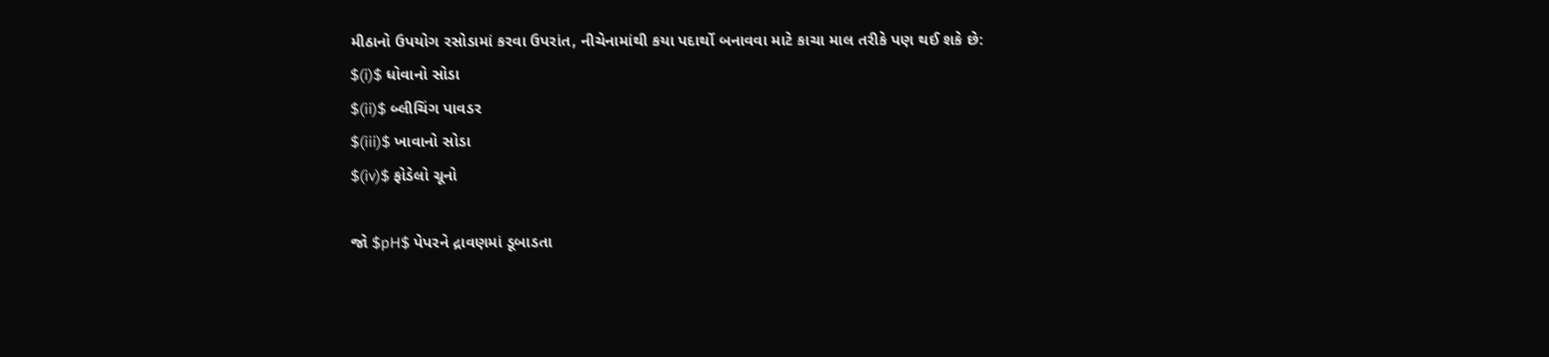મીઠાનો ઉપયોગ રસોડામાં કરવા ઉપરાંત, નીચેનામાંથી કયા પદાર્થો બનાવવા માટે કાચા માલ તરીકે પણ થઈ શકે છે:
$(i)$ ધોવાનો સોડા
$(ii)$ બ્લીચિંગ પાવડર
$(iii)$ ખાવાનો સોડા
$(iv)$ ફોડેલો ચૂનો

જો $pH$ પેપરને દ્રાવણમાં ડૂબાડતા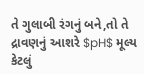તે ગુલાબી રંગનું બને,તો તે દ્રાવણનું આશરે $pH$ મૂલ્ય કેટલું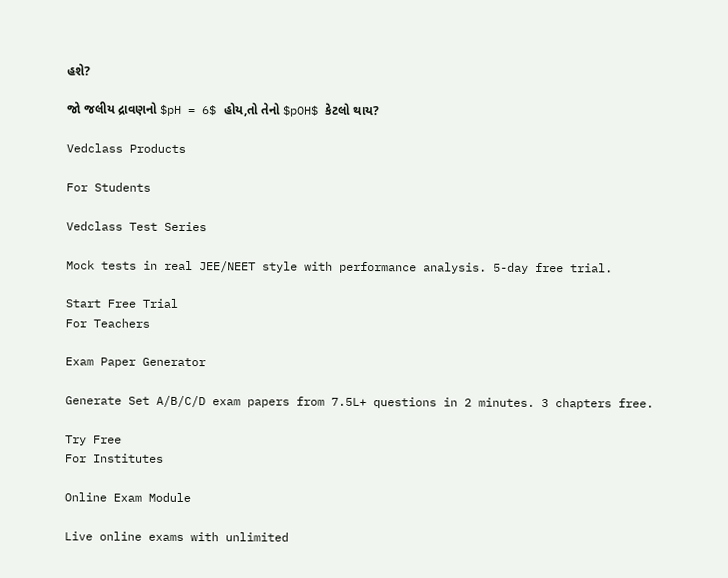હશે?

જો જલીય દ્રાવણનો $pH = 6$ હોય,તો તેનો $pOH$ કેટલો થાય?

Vedclass Products

For Students

Vedclass Test Series

Mock tests in real JEE/NEET style with performance analysis. 5-day free trial.

Start Free Trial
For Teachers

Exam Paper Generator

Generate Set A/B/C/D exam papers from 7.5L+ questions in 2 minutes. 3 chapters free.

Try Free
For Institutes

Online Exam Module

Live online exams with unlimited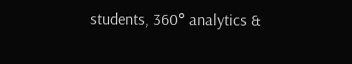students, 360° analytics &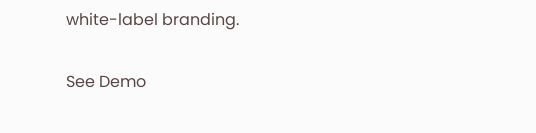white-label branding.

See Demo